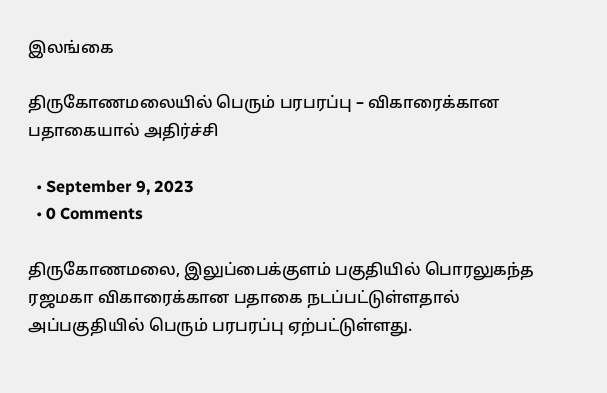இலங்கை

திருகோணமலையில் பெரும் பரபரப்பு – விகாரைக்கான பதாகையால் அதிர்ச்சி

  • September 9, 2023
  • 0 Comments

திருகோணமலை, இலுப்பைக்குளம் பகுதியில் பொரலுகந்த ரஜமகா விகாரைக்கான பதாகை நடப்பட்டுள்ளதால் அப்பகுதியில் பெரும் பரபரப்பு ஏற்பட்டுள்ளது.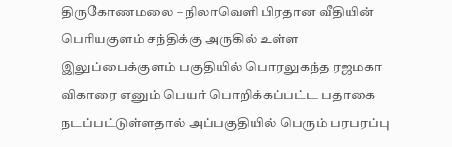திருகோணமலை – நிலாவெளி பிரதான வீதியின் பெரியகுளம் சந்திக்கு அருகில் உள்ள இலுப்பைக்குளம் பகுதியில் பொரலுகந்த ரஜமகா விகாரை எனும் பெயர் பொறிக்கப்பட்ட பதாகை நடப்பட்டுள்ளதால் அப்பகுதியில் பெரும் பரபரப்பு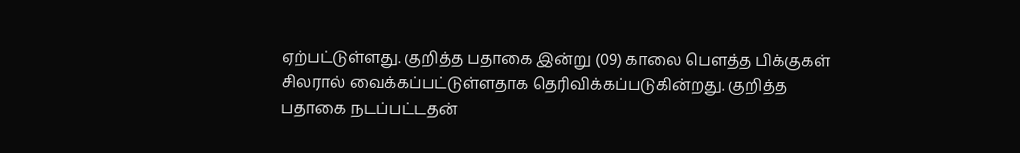ஏற்பட்டுள்ளது. குறித்த பதாகை இன்று (09) காலை பௌத்த பிக்குகள் சிலரால் வைக்கப்பட்டுள்ளதாக தெரிவிக்கப்படுகின்றது. குறித்த பதாகை நடப்பட்டதன்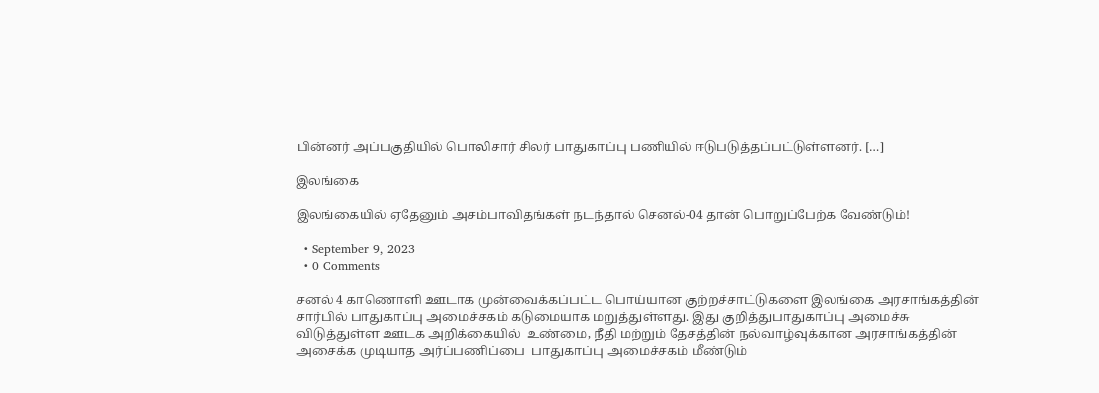பின்னர் அப்பகுதியில் பொலிசார் சிலர் பாதுகாப்பு பணியில் ஈடுபடுத்தப்பட்டுள்ளனர். […]

இலங்கை

இலங்கையில் ஏதேனும் அசம்பாவிதங்கள் நடந்தால் செனல்-04 தான் பொறுப்பேற்க வேண்டும்!

  • September 9, 2023
  • 0 Comments

சனல் 4 காணொளி ஊடாக முன்வைக்கப்பட்ட பொய்யான குற்றச்சாட்டுகளை இலங்கை அரசாங்கத்தின் சார்பில் பாதுகாப்பு அமைச்சகம் கடுமையாக மறுத்துள்ளது. இது குறித்துபாதுகாப்பு அமைச்சு விடுத்துள்ள ஊடக அறிக்கையில்  உண்மை, நீதி மற்றும் தேசத்தின் நல்வாழ்வுக்கான அரசாங்கத்தின் அசைக்க முடியாத அர்ப்பணிப்பை  பாதுகாப்பு அமைச்சகம் மீண்டும்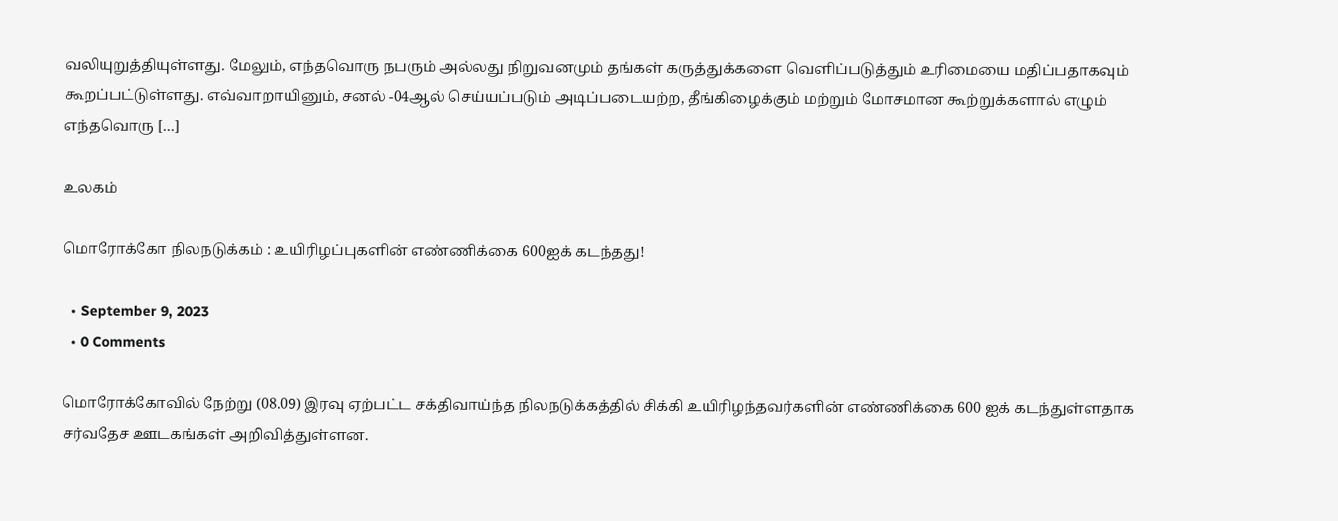வலியுறுத்தியுள்ளது. மேலும், எந்தவொரு நபரும் அல்லது நிறுவனமும் தங்கள் கருத்துக்களை வெளிப்படுத்தும் உரிமையை மதிப்பதாகவும்  கூறப்பட்டுள்ளது. எவ்வாறாயினும், சனல் -04ஆல் செய்யப்படும் அடிப்படையற்ற, தீங்கிழைக்கும் மற்றும் மோசமான கூற்றுக்களால் எழும் எந்தவொரு […]

உலகம்

மொரோக்கோ நிலநடுக்கம் : உயிரிழப்புகளின் எண்ணிக்கை 600ஐக் கடந்தது!

  • September 9, 2023
  • 0 Comments

மொரோக்கோவில் நேற்று (08.09) இரவு ஏற்பட்ட சக்திவாய்ந்த நிலநடுக்கத்தில் சிக்கி உயிரிழந்தவர்களின் எண்ணிக்கை 600 ஐக் கடந்துள்ளதாக சர்வதேச ஊடகங்கள் அறிவித்துள்ளன.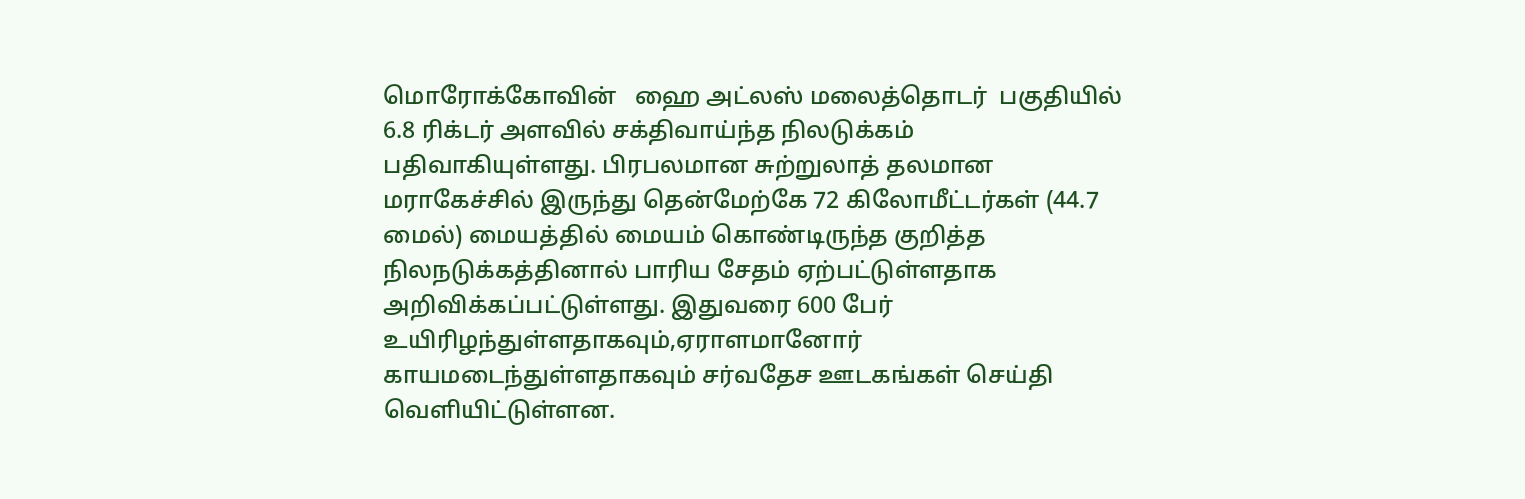மொரோக்கோவின்   ஹை அட்லஸ் மலைத்தொடர்  பகுதியில் 6.8 ரிக்டர் அளவில் சக்திவாய்ந்த நிலடுக்கம் பதிவாகியுள்ளது. பிரபலமான சுற்றுலாத் தலமான மராகேச்சில் இருந்து தென்மேற்கே 72 கிலோமீட்டர்கள் (44.7 மைல்) மையத்தில் மையம் கொண்டிருந்த குறித்த நிலநடுக்கத்தினால் பாரிய சேதம் ஏற்பட்டுள்ளதாக அறிவிக்கப்பட்டுள்ளது. இதுவரை 600 பேர் உயிரிழந்துள்ளதாகவும்,ஏராளமானோர் காயமடைந்துள்ளதாகவும் சர்வதேச ஊடகங்கள் செய்தி வெளியிட்டுள்ளன.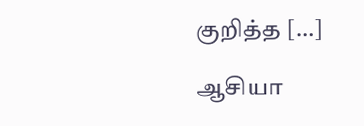குறித்த […]

ஆசியா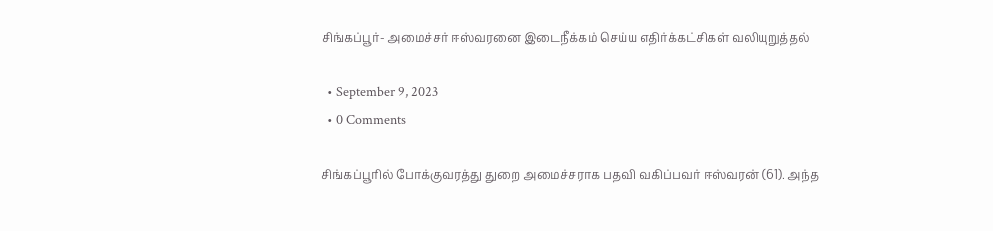சிங்கப்பூர்- அமைச்சர் ஈஸ்வரனை இடைநீக்கம் செய்ய எதிர்க்கட்சிகள் வலியுறுத்தல்

  • September 9, 2023
  • 0 Comments

சிங்கப்பூரில் போக்குவரத்து துறை அமைச்சராக பதவி வகிப்பவர் ஈஸ்வரன் (61). அந்த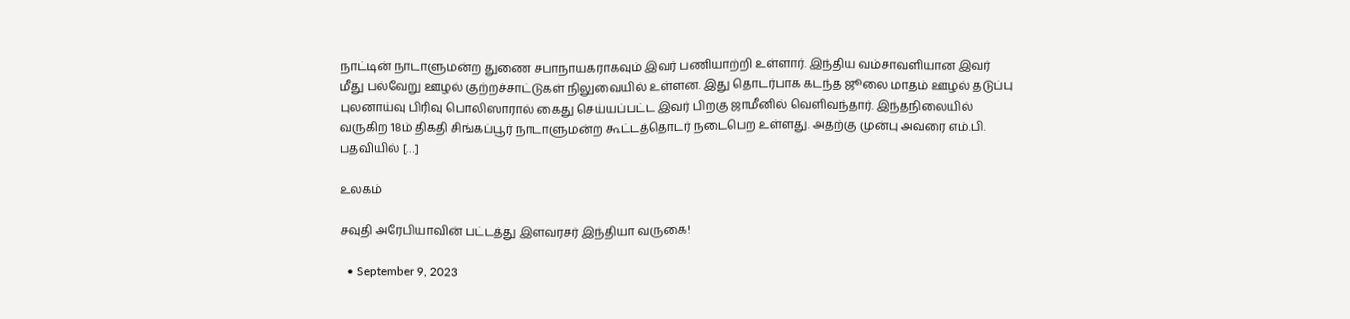நாட்டின் நாடாளுமன்ற துணை சபாநாயகராகவும் இவர் பணியாற்றி உள்ளார். இந்திய வம்சாவளியான இவர் மீது பல்வேறு ஊழல் குற்றச்சாட்டுகள் நிலுவையில் உள்ளன. இது தொடர்பாக கடந்த ஜூலை மாதம் ஊழல் தடுப்பு புலனாய்வு பிரிவு பொலிஸாரால் கைது செய்யப்பட்ட இவர் பிறகு ஜாமீனில் வெளிவந்தார். இந்தநிலையில் வருகிற 18ம் திகதி சிங்கப்பூர் நாடாளுமன்ற கூட்டத்தொடர் நடைபெற உள்ளது. அதற்கு முன்பு அவரை எம்.பி. பதவியில் […]

உலகம்

சவுதி அரேபியாவின் பட்டத்து இளவரசர் இந்தியா வருகை!

  • September 9, 2023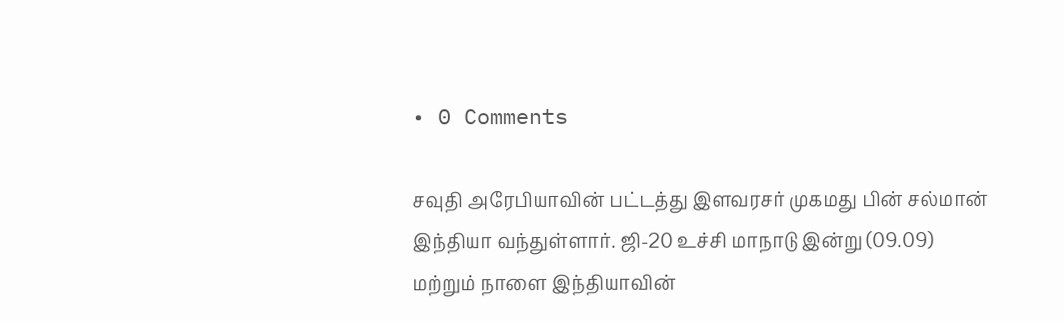• 0 Comments

சவுதி அரேபியாவின் பட்டத்து இளவரசர் முகமது பின் சல்மான் இந்தியா வந்துள்ளார். ஜி-20 உச்சி மாநாடு இன்று (09.09) மற்றும் நாளை இந்தியாவின்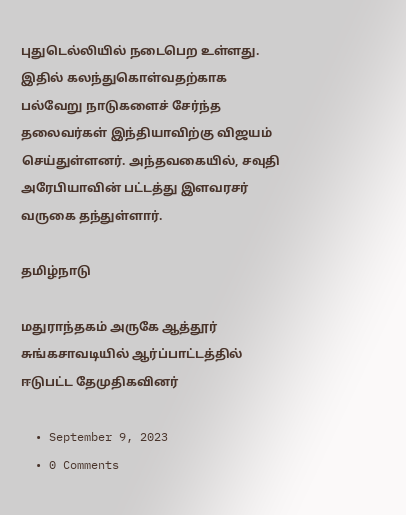புதுடெல்லியில் நடைபெற உள்ளது. இதில் கலந்துகொள்வதற்காக பல்வேறு நாடுகளைச் சேர்ந்த தலைவர்கள் இந்தியாவிற்கு விஜயம் செய்துள்ளனர். அந்தவகையில், சவுதி அரேபியாவின் பட்டத்து இளவரசர் வருகை தந்துள்ளார்.

தமிழ்நாடு

மதுராந்தகம் அருகே ஆத்தூர் சுங்கசாவடியில் ஆர்ப்பாட்டத்தில் ஈடுபட்ட தேமுதிகவினர்

  • September 9, 2023
  • 0 Comments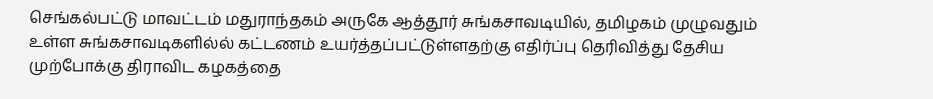செங்கல்பட்டு மாவட்டம் மதுராந்தகம் அருகே ஆத்தூர் சுங்கசாவடியில், தமிழகம் முழுவதும் உள்ள சுங்கசாவடிகளில்ல் கட்டணம் உயர்த்தப்பட்டுள்ளதற்கு எதிர்ப்பு தெரிவித்து தேசிய முற்போக்கு திராவிட கழகத்தை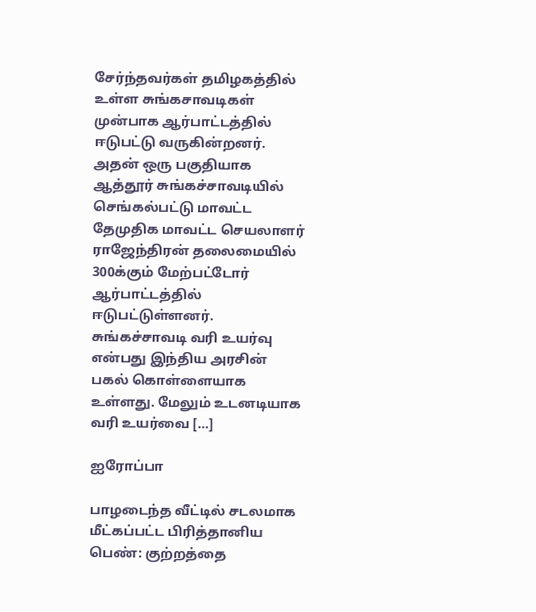சேர்ந்தவர்கள் தமிழகத்தில் உள்ள சுங்கசாவடிகள் முன்பாக ஆர்பாட்டத்தில் ஈடுபட்டு வருகின்றனர். அதன் ஒரு பகுதியாக ஆத்தூர் சுங்கச்சாவடியில் செங்கல்பட்டு மாவட்ட தேமுதிக மாவட்ட செயலாளர் ராஜேந்திரன் தலைமையில் 300க்கும் மேற்பட்டோர் ஆர்பாட்டத்தில் ஈடுபட்டுள்ளனர். சுங்கச்சாவடி வரி உயர்வு என்பது இந்திய அரசின் பகல் கொள்ளையாக உள்ளது. மேலும் உடனடியாக வரி உயர்வை […]

ஐரோப்பா

பாழடைந்த வீட்டில் சடலமாக மீட்கப்பட்ட பிரித்தானிய பெண்: குற்றத்தை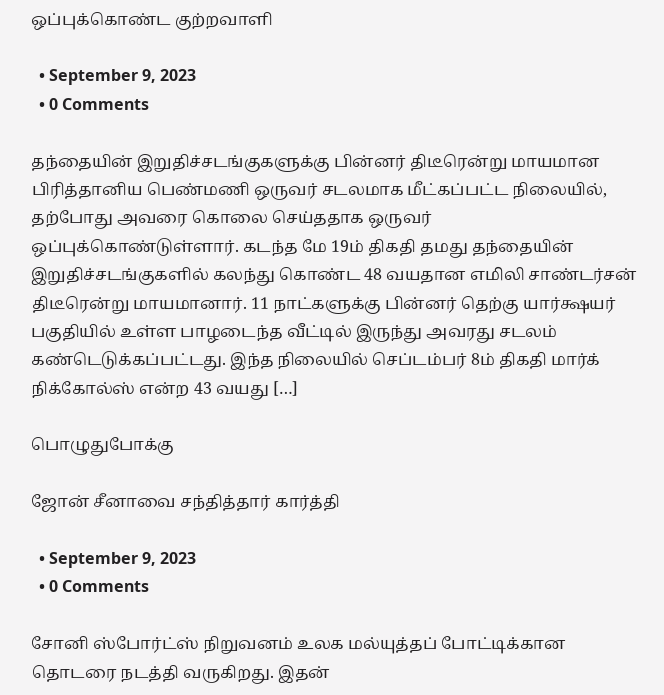ஒப்புக்கொண்ட குற்றவாளி

  • September 9, 2023
  • 0 Comments

தந்தையின் இறுதிச்சடங்குகளுக்கு பின்னர் திடீரென்று மாயமான பிரித்தானிய பெண்மணி ஒருவர் சடலமாக மீட்கப்பட்ட நிலையில், தற்போது அவரை கொலை செய்ததாக ஒருவர் ஒப்புக்கொண்டுள்ளார். கடந்த மே 19ம் திகதி தமது தந்தையின் இறுதிச்சடங்குகளில் கலந்து கொண்ட 48 வயதான எமிலி சாண்டர்சன் திடீரென்று மாயமானார். 11 நாட்களுக்கு பின்னர் தெற்கு யார்க்ஷயர் பகுதியில் உள்ள பாழடைந்த வீட்டில் இருந்து அவரது சடலம் கண்டெடுக்கப்பட்டது. இந்த நிலையில் செப்டம்பர் 8ம் திகதி மார்க் நிக்கோல்ஸ் என்ற 43 வயது […]

பொழுதுபோக்கு

ஜோன் சீனாவை சந்தித்தார் கார்த்தி

  • September 9, 2023
  • 0 Comments

சோனி ஸ்போர்ட்ஸ் நிறுவனம் உலக மல்யுத்தப் போட்டிக்கான தொடரை நடத்தி வருகிறது. இதன்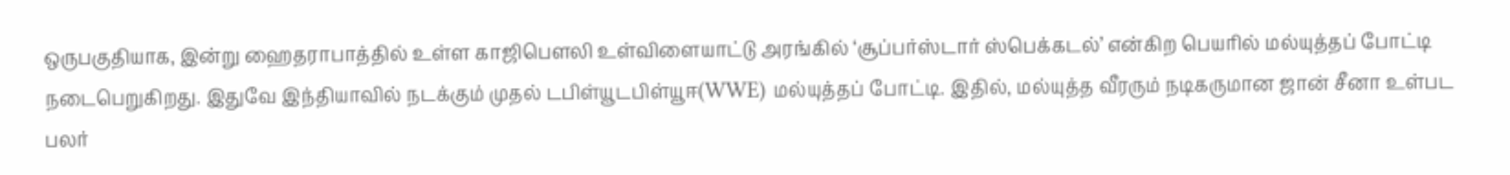ஒருபகுதியாக, இன்று ஹைதராபாத்தில் உள்ள காஜிபௌலி உள்விளையாட்டு அரங்கில் ‘சூப்பர்ஸ்டார் ஸ்பெக்கடல்’ என்கிற பெயரில் மல்யுத்தப் போட்டி நடைபெறுகிறது. இதுவே இந்தியாவில் நடக்கும் முதல் டபிள்யூடபிள்யூஈ(WWE) மல்யுத்தப் போட்டி. இதில், மல்யுத்த வீரரும் நடிகருமான ஜான் சீனா உள்பட பலர்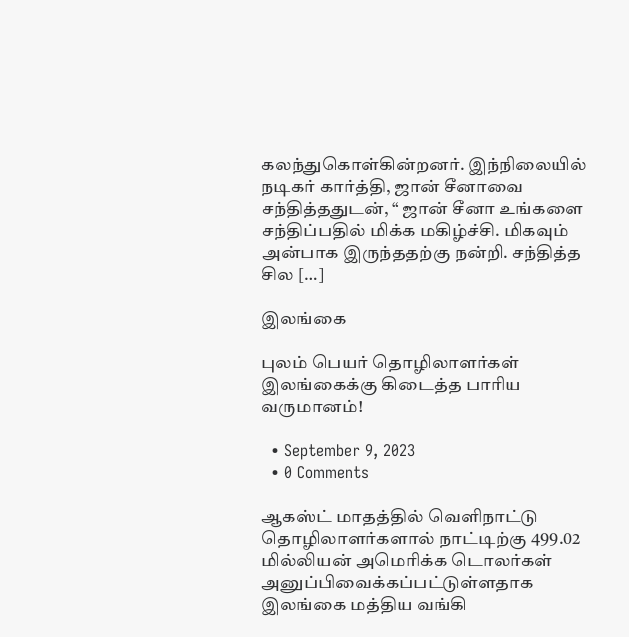கலந்துகொள்கின்றனர். இந்நிலையில் நடிகர் கார்த்தி, ஜான் சீனாவை சந்தித்ததுடன், “ ஜான் சீனா உங்களை சந்திப்பதில் மிக்க மகிழ்ச்சி. மிகவும் அன்பாக இருந்ததற்கு நன்றி. சந்தித்த சில […]

இலங்கை

புலம் பெயர் தொழிலாளர்கள் இலங்கைக்கு கிடைத்த பாரிய வருமானம்!

  • September 9, 2023
  • 0 Comments

ஆகஸ்ட் மாதத்தில் வெளிநாட்டு தொழிலாளர்களால் நாட்டிற்கு 499.02 மில்லியன் அமெரிக்க டொலர்கள் அனுப்பிவைக்கப்பட்டுள்ளதாக இலங்கை மத்திய வங்கி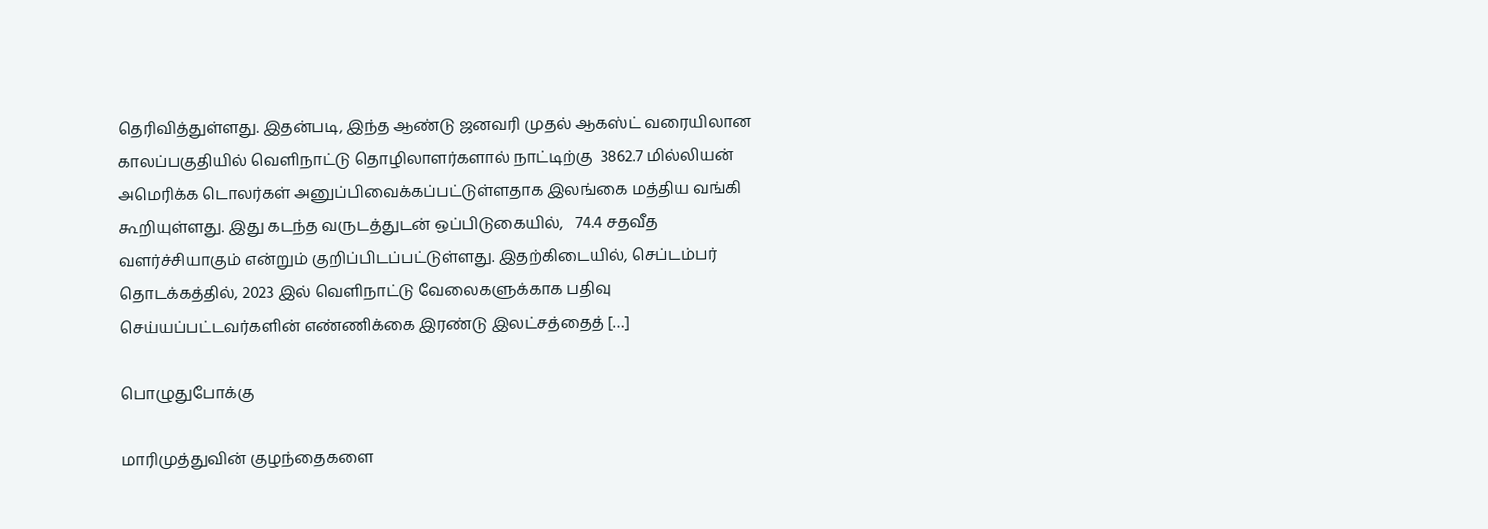தெரிவித்துள்ளது. இதன்படி, இந்த ஆண்டு ஜனவரி முதல் ஆகஸ்ட் வரையிலான காலப்பகுதியில் வெளிநாட்டு தொழிலாளர்களால் நாட்டிற்கு  3862.7 மில்லியன் அமெரிக்க டொலர்கள் அனுப்பிவைக்கப்பட்டுள்ளதாக இலங்கை மத்திய வங்கி கூறியுள்ளது. இது கடந்த வருடத்துடன் ஒப்பிடுகையில்,   74.4 சதவீத வளர்ச்சியாகும் என்றும் குறிப்பிடப்பட்டுள்ளது. இதற்கிடையில், செப்டம்பர் தொடக்கத்தில், 2023 இல் வெளிநாட்டு வேலைகளுக்காக பதிவு செய்யப்பட்டவர்களின் எண்ணிக்கை இரண்டு இலட்சத்தைத் […]

பொழுதுபோக்கு

மாரிமுத்துவின் குழந்தைகளை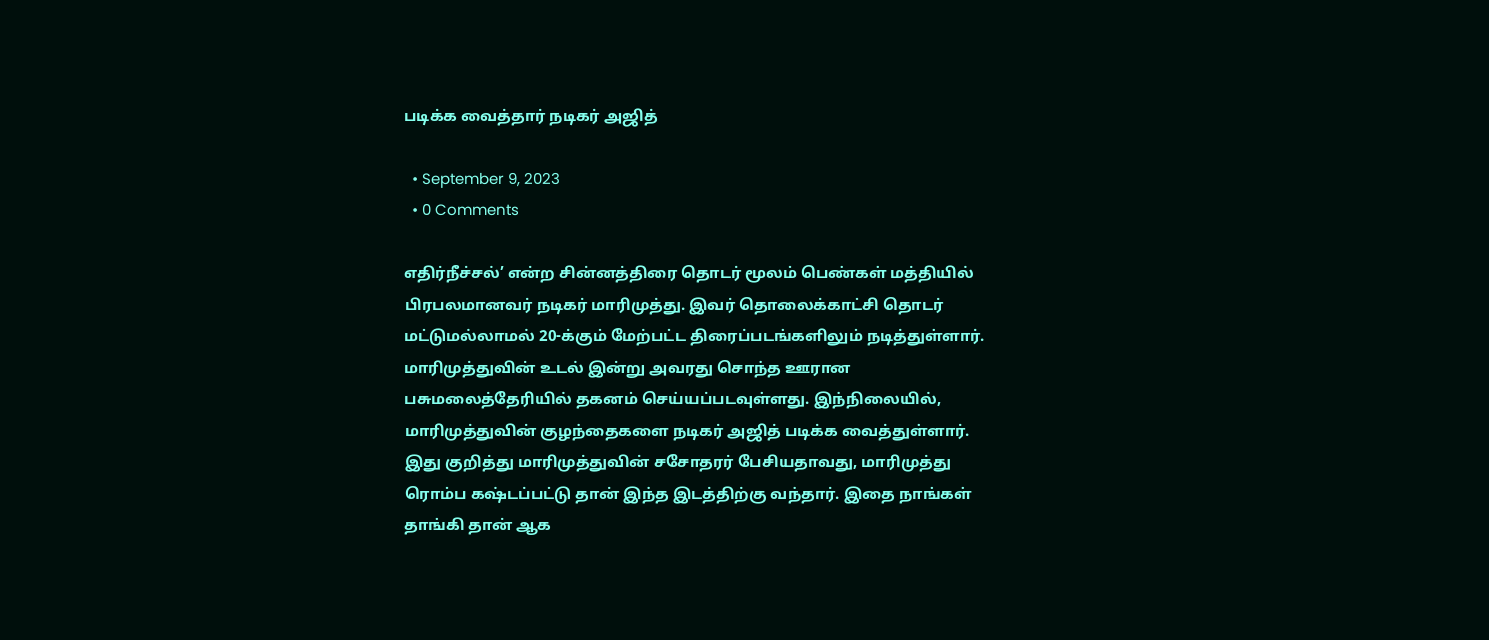படிக்க வைத்தார் நடிகர் அஜித்

  • September 9, 2023
  • 0 Comments

எதிர்நீச்சல்’ என்ற சின்னத்திரை தொடர் மூலம் பெண்கள் மத்தியில் பிரபலமானவர் நடிகர் மாரிமுத்து. இவர் தொலைக்காட்சி தொடர் மட்டுமல்லாமல் 20-க்கும் மேற்பட்ட திரைப்படங்களிலும் நடித்துள்ளார். மாரிமுத்துவின் உடல் இன்று அவரது சொந்த ஊரான பசுமலைத்தேரியில் தகனம் செய்யப்படவுள்ளது. இந்நிலையில், மாரிமுத்துவின் குழந்தைகளை நடிகர் அஜித் படிக்க வைத்துள்ளார். இது குறித்து மாரிமுத்துவின் சசோதரர் பேசியதாவது, மாரிமுத்து ரொம்ப கஷ்டப்பட்டு தான் இந்த இடத்திற்கு வந்தார். இதை நாங்கள் தாங்கி தான் ஆக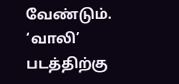வேண்டும். ‘வாலி’ படத்திற்கு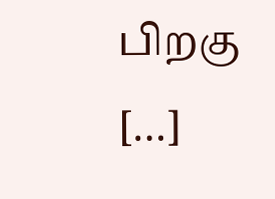பிறகு […]